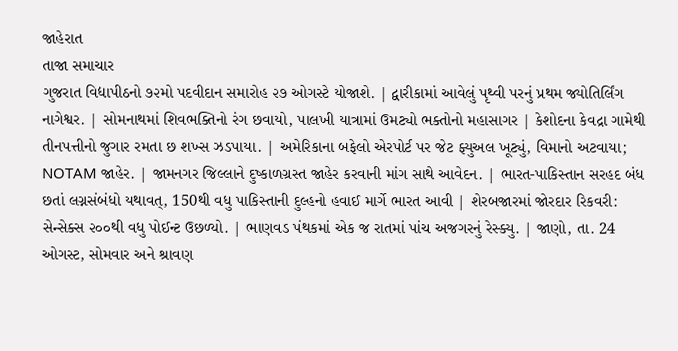જાહેરાત
તાજા સમાચાર
ગુજરાત વિદ્યાપીઠનો ૭૨મો પદવીદાન સમારોહ ૨૭ ઓગસ્ટે યોજાશે. | દ્વારીકામાં આવેલું પૃથ્વી પરનું પ્રથમ જ્યોતિર્લિંગ નાગેશ્વર. | સોમનાથમાં શિવભક્તિનો રંગ છવાયો, પાલખી યાત્રામાં ઉમટ્યો ભક્તોનો મહાસાગર | કેશોદના કેવદ્રા ગામેથી તીનપત્તીનો જુગાર રમતા છ શખ્સ ઝડપાયા. | અમેરિકાના બફેલો એરપોર્ટ પર જેટ ફ્યુઅલ ખૂટ્યું, વિમાનો અટવાયા; NOTAM જાહેર. | જામનગર જિલ્લાને દુષ્કાળગ્રસ્ત જાહેર કરવાની માંગ સાથે આવેદન. | ભારત-પાકિસ્તાન સરહદ બંધ છતાં લગ્નસંબંધો યથાવત્, 150થી વધુ પાકિસ્તાની દુલ્હનો હવાઈ માર્ગે ભારત આવી | શેરબજારમાં જોરદાર રિકવરી: સેન્સેક્સ ૨૦૦થી વધુ પોઈન્ટ ઉછળ્યો. | ભાણવડ પંથકમાં એક જ રાતમાં પાંચ અજગરનું રેસ્ક્યુ. | જાણો, તા. 24 ઓગસ્ટ, સોમવાર અને શ્રાવણ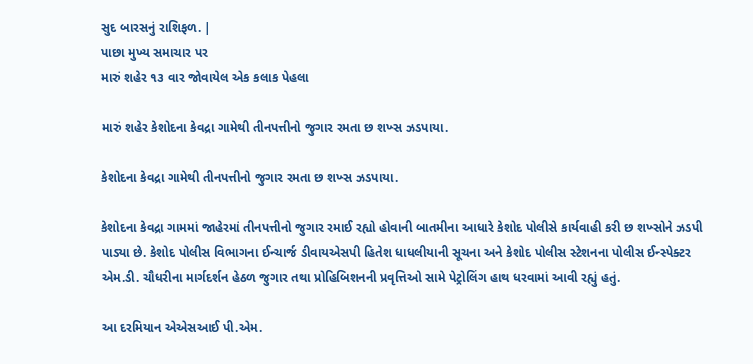સુદ બારસનું રાશિફળ. |
પાછા મુખ્ય સમાચાર પર
મારું શહેર ૧૩ વાર જોવાયેલ એક કલાક પેહલા

મારું શહેર કેશોદના કેવદ્રા ગામેથી તીનપત્તીનો જુગાર રમતા છ શખ્સ ઝડપાયા.

કેશોદના કેવદ્રા ગામેથી તીનપત્તીનો જુગાર રમતા છ શખ્સ ઝડપાયા.

કેશોદના કેવદ્રા ગામમાં જાહેરમાં તીનપત્તીનો જુગાર રમાઈ રહ્યો હોવાની બાતમીના આધારે કેશોદ પોલીસે કાર્યવાહી કરી છ શખ્સોને ઝડપી પાડ્યા છે. કેશોદ પોલીસ વિભાગના ઈન્ચાર્જ ડીવાયએસપી હિતેશ ધાધલીયાની સૂચના અને કેશોદ પોલીસ સ્ટેશનના પોલીસ ઈન્સ્પેક્ટર એમ.ડી. ચૌધરીના માર્ગદર્શન હેઠળ જુગાર તથા પ્રોહિબિશનની પ્રવૃત્તિઓ સામે પેટ્રોલિંગ હાથ ધરવામાં આવી રહ્યું હતું.

આ દરમિયાન એએસઆઈ પી.એમ.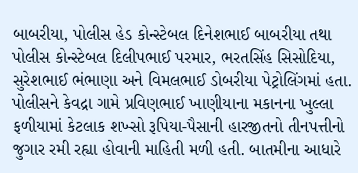બાબરીયા, પોલીસ હેડ કોન્સ્ટેબલ દિનેશભાઈ બાબરીયા તથા પોલીસ કોન્સ્ટેબલ દિલીપભાઈ પરમાર, ભરતસિંહ સિસોદિયા, સુરેશભાઈ ભંભાણા અને વિમલભાઈ ડોબરીયા પેટ્રોલિંગમાં હતા. પોલીસને કેવદ્રા ગામે પ્રવિણભાઈ ખાણીયાના મકાનના ખુલ્લા ફળીયામાં કેટલાક શખ્સો રૂપિયા-પૈસાની હારજીતનો તીનપત્તીનો જુગાર રમી રહ્યા હોવાની માહિતી મળી હતી. બાતમીના આધારે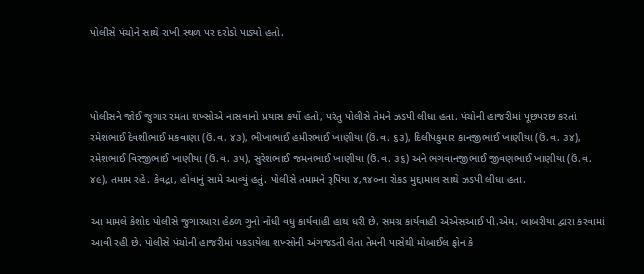પોલીસે પંચોને સાથે રાખી સ્થળ પર દરોડો પાડ્યો હતો.



પોલીસને જોઈ જુગાર રમતા શખ્સોએ નાસવાનો પ્રયાસ કર્યો હતો, પરંતુ પોલીસે તેમને ઝડપી લીધા હતા. પંચોની હાજરીમાં પૂછપરછ કરતાં રમેશભાઈ દેવશીભાઈ મકવાણા (ઉં.વ. ૪૩), ભીખાભાઈ હમીરભાઈ ખાણીયા (ઉં.વ. ૬૩), દિલીપકુમાર કાનજીભાઈ ખાણીયા (ઉં.વ. ૩૪), રમેશભાઈ વિરજીભાઈ ખાણીયા (ઉં.વ. ૩૫), સુરેશભાઈ જમનભાઈ ખાણીયા (ઉં.વ. ૩૬) અને ભગવાનજીભાઈ જીવણભાઈ ખાણીયા (ઉં.વ. ૪૯), તમામ રહે. કેવદ્રા, હોવાનું સામે આવ્યું હતું. પોલીસે તમામને રૂપિયા ૪,૧૪૦ના રોકડ મુદ્દામાલ સાથે ઝડપી લીધા હતા.

આ મામલે કેશોદ પોલીસે જુગારધારા હેઠળ ગુનો નોંધી વધુ કાર્યવાહી હાથ ધરી છે. સમગ્ર કાર્યવાહી એએસઆઈ પી.એમ. બાબરીયા દ્વારા કરવામાં આવી રહી છે. પોલીસે પંચોની હાજરીમાં પકડાયેલા શખ્સોની અંગજડતી લેતા તેમની પાસેથી મોબાઈલ ફોન કે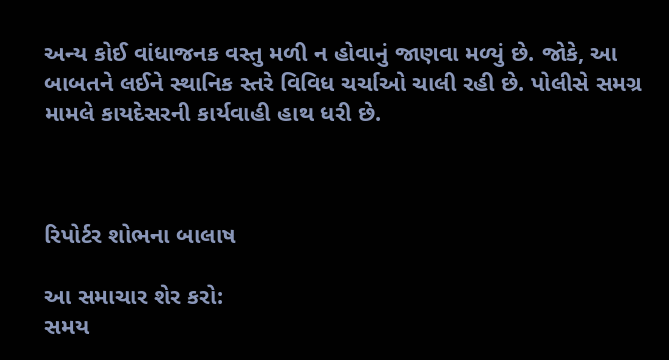અન્ય કોઈ વાંધાજનક વસ્તુ મળી ન હોવાનું જાણવા મળ્યું છે. જોકે, આ બાબતને લઈને સ્થાનિક સ્તરે વિવિધ ચર્ચાઓ ચાલી રહી છે. પોલીસે સમગ્ર મામલે કાયદેસરની કાર્યવાહી હાથ ધરી છે.



રિપોર્ટર શોભના બાલાષ

આ સમાચાર શેર કરો:
સમય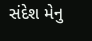સંદેશ મેનુ